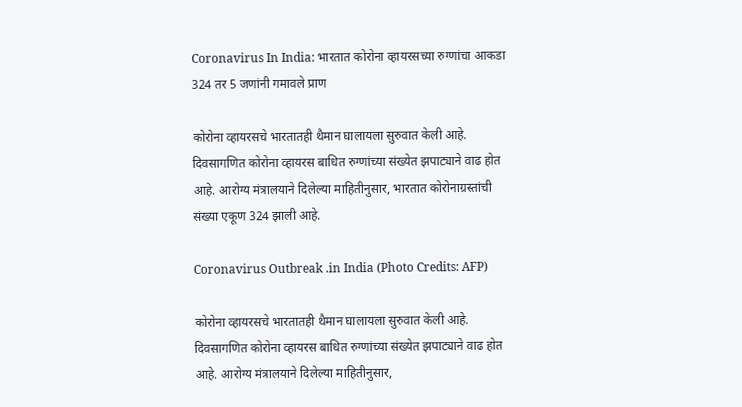Coronavirus In India: भारतात कोरोना व्हायरसच्या रुग्णांचा आकडा 324 तर 5 जणांनी गमावले प्राण

कोरोना व्हायरसचे भारतातही थैमान घालायला सुरुवात केली आहे. दिवसागणित कोरोना व्हायरस बाधित रुग्णांच्या संख्येत झपाट्याने वाढ होत आहे. आरोग्य मंत्रालयाने दिलेल्या माहितीनुसार, भारतात कोरोनाग्रस्तांची संख्या एकूण 324 झाली आहे.

Coronavirus Outbreak .in India (Photo Credits: AFP)

कोरोना व्हायरसचे भारतातही थैमान घालायला सुरुवात केली आहे. दिवसागणित कोरोना व्हायरस बाधित रुग्णांच्या संख्येत झपाट्याने वाढ होत आहे. आरोग्य मंत्रालयाने दिलेल्या माहितीनुसार,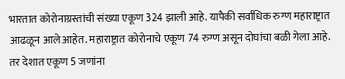भारतात कोरोनाग्रस्तांची संख्या एकूण 324 झाली आहे. यापैकी सर्वाधिक रुग्ण महाराष्ट्रात आढळून आले आहेत. महाराष्ट्रात कोरोनाचे एकूण 74 रुग्ण असून दोघांचा बळी गेला आहे. तर देशात एकूण 5 जणांना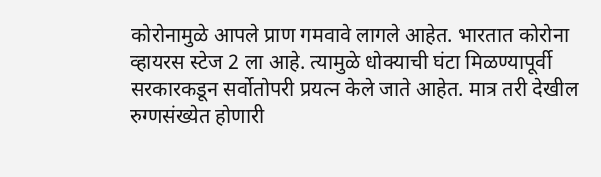कोरोनामुळे आपले प्राण गमवावे लागले आहेत. भारतात कोरोना व्हायरस स्टेज 2 ला आहे. त्यामुळे धोक्याची घंटा मिळण्यापूर्वी सरकारकडून सर्वोतोपरी प्रयत्न केले जाते आहेत. मात्र तरी देखील रुग्णसंख्येत होणारी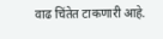वाढ चिंतेत टाकणारी आहे.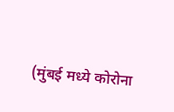(मुंबई मध्ये कोरोना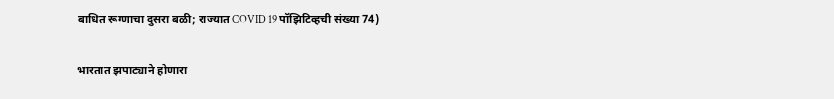बाधित रूग्णाचा दुसरा बळी; राज्यात COVID 19 पॉझिटिव्हची संख्या 74)

भारतात झपाट्याने होणारा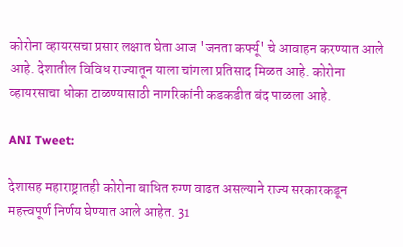कोरोना व्हायरसचा प्रसार लक्षात घेता आज 'जनता कर्फ्यू' चे आवाहन करण्यात आले आहे. देशातील विविध राज्यातून याला चांगला प्रतिसाद मिळत आहे. कोरोना व्हायरसाचा धोका टाळण्यासाठी नागरिकांनी कडकडीत बंद पाळला आहे.

ANI Tweet:

देशासह महाराष्ट्रातही कोरोना बाधित रुग्ण वाढत असल्याने राज्य सरकारकडून महत्त्वपूर्ण निर्णय घेण्यात आले आहेत. 31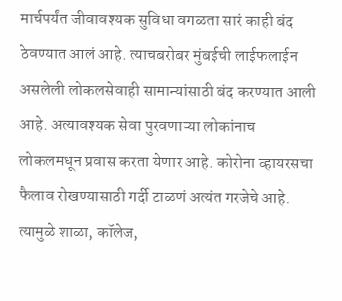मार्चपर्यंत जीवावश्यक सुविधा वगळता सारं काही बंद ठेवण्यात आलं आहे. त्याचबरोबर मुंबईची लाईफलाईन असलेली लोकलसेवाही सामान्यांसाठी बंद करण्यात आली आहे. अत्यावश्यक सेवा पुरवणाऱ्या लोकांनाच लोकलमधून प्रवास करता येणार आहे. कोरोना व्हायरसचा फैलाव रोखण्यासाठी गर्दी टाळणं अत्यंत गरजेचे आहे. त्यामुळे शाळा, कॉलेज,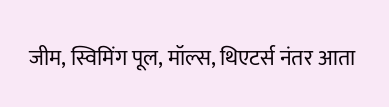जीम, स्विमिंग पूल, मॉल्स, थिएटर्स नंतर आता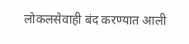लोकलसेवाही बंद करण्यात आली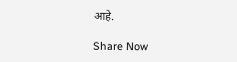आहे.

Share Now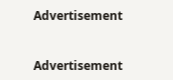Advertisement


Advertisement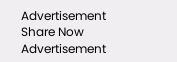Advertisement
Share Now
Advertisement